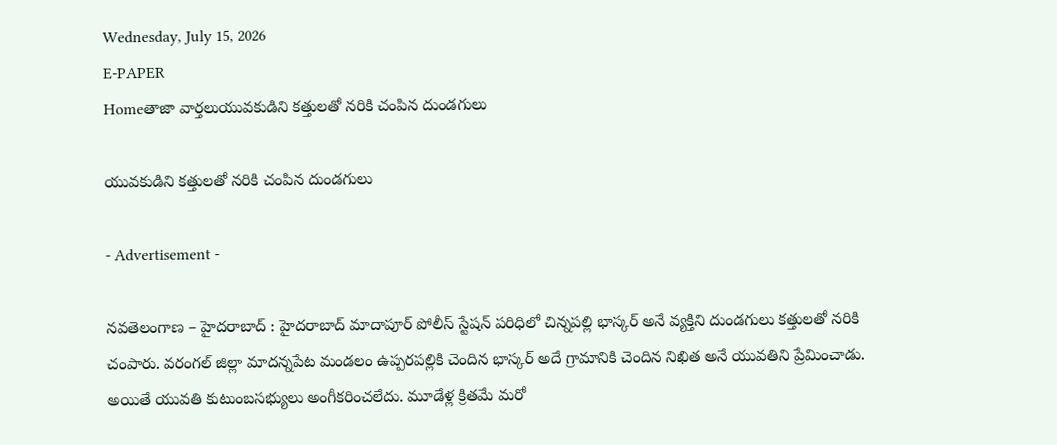Wednesday, July 15, 2026
E-PAPER
Homeతాజా వార్తలుయువకుడిని కత్తులతో నరికి చంపిన దుండగులు

యువకుడిని కత్తులతో నరికి చంపిన దుండగులు

- Advertisement -

నవతెలంగాణ – హైదరాబాద్ : హైదరాబాద్‌ మాదాపూర్ పోలీస్ స్టేషన్ పరిధిలో చిన్నపల్లి భాస్కర్ అనే వ్యక్తిని దుండగులు కత్తులతో నరికి చంపారు. వరంగల్ జిల్లా మాదన్నపేట మండలం ఉప్పరపల్లికి చెందిన భాస్కర్ అదే గ్రామానికి చెందిన నిఖిత అనే యువతిని ప్రేమించాడు. అయితే యువతి కుటుంబసభ్యులు అంగీకరించలేదు. మూడేళ్ల క్రితమే మరో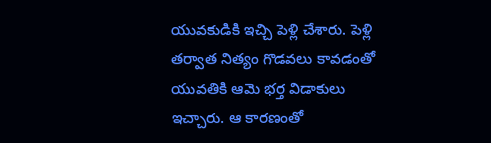యువకుడికి ఇచ్చి పెళ్లి చేశారు. పెళ్లి తర్వాత నిత్యం గొడవలు కావడంతో యువతికి ఆమె భర్త విడాకులు ఇచ్చారు. ఆ కారణంతో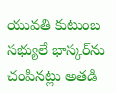యువతి కుటుంబ సభ్యులే భాస్కర్‌ను చంపినట్లు అతడి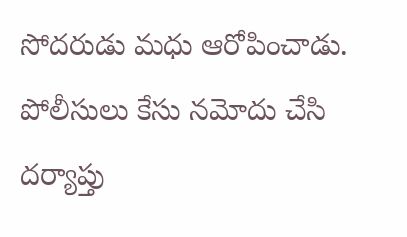సోదరుడు మధు ఆరోపించాడు. పోలీసులు కేసు నమోదు చేసి దర్యాప్తు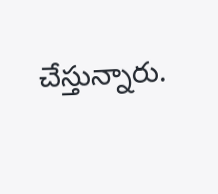చేస్తున్నారు.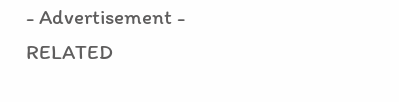- Advertisement -
RELATED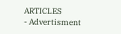ARTICLES
- Advertisment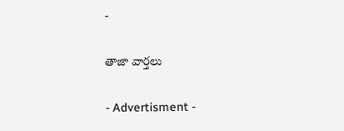-

తాజా వార్తలు

- Advertisment -